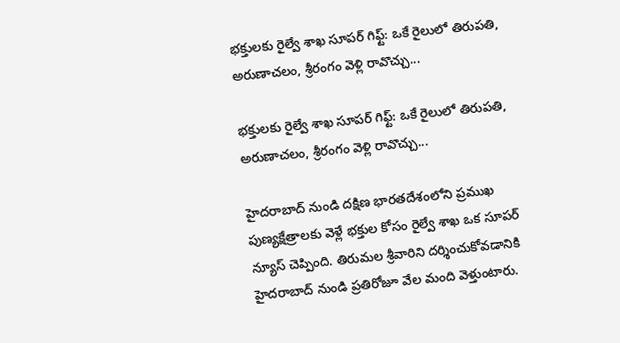భక్తులకు రైల్వే శాఖ సూపర్ గిఫ్ట్: ఒకే రైలులో తిరుపతి, అరుణాచలం, శ్రీరంగం వెళ్లి రావొచ్చు...

భక్తులకు రైల్వే శాఖ సూపర్ గిఫ్ట్: ఒకే రైలులో తిరుపతి, అరుణాచలం, శ్రీరంగం వెళ్లి రావొచ్చు...

హైదరాబాద్ నుండి దక్షిణ భారతదేశంలోని ప్రముఖ పుణ్యక్షేత్రాలకు వెళ్లే భక్తుల కోసం రైల్వే శాఖ ఒక సూపర్ న్యూస్ చెప్పింది. తిరుమల శ్రీవారిని దర్శించుకోవడానికి హైదరాబాద్ నుండి ప్రతిరోజూ వేల మంది వెళ్తుంటారు.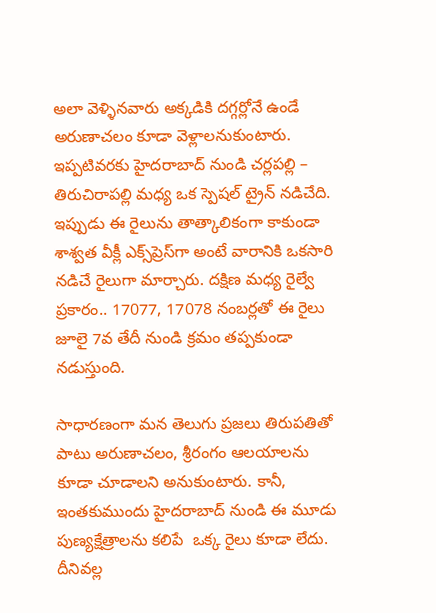అలా వెళ్ళినవారు అక్కడికి దగ్గర్లోనే ఉండే అరుణాచలం కూడా వెళ్లాలనుకుంటారు. ఇప్పటివరకు హైదరాబాద్ నుండి చర్లపల్లి – తిరుచిరాపల్లి మధ్య ఒక స్పెషల్ ట్రైన్ నడిచేది. ఇప్పుడు ఈ రైలును తాత్కాలికంగా కాకుండా శాశ్వత వీక్లీ ఎక్స్‌ప్రెస్‌గా అంటే వారానికి ఒకసారి నడిచే రైలుగా మార్చారు. దక్షిణ మధ్య రైల్వే ప్రకారం.. 17077, 17078 నంబర్లతో ఈ రైలు జూలై 7వ తేదీ నుండి క్రమం తప్పకుండా నడుస్తుంది.

సాధారణంగా మన తెలుగు ప్రజలు తిరుపతితో పాటు అరుణాచలం, శ్రీరంగం ఆలయాలను కూడా చూడాలని అనుకుంటారు. కానీ, ఇంతకుముందు హైదరాబాద్ నుండి ఈ మూడు పుణ్యక్షేత్రాలను కలిపే  ఒక్క రైలు కూడా లేదు. దీనివల్ల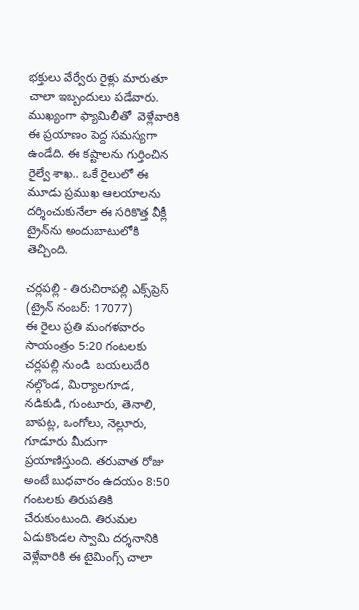భక్తులు వేర్వేరు రైళ్లు మారుతూ చాలా ఇబ్బందులు పడేవారు. ముఖ్యంగా ఫ్యామిలీతో  వెళ్లేవారికి ఈ ప్రయాణం పెద్ద సమస్యగా ఉండేది. ఈ కష్టాలను గుర్తించిన రైల్వే శాఖ.. ఒకే రైలులో ఈ మూడు ప్రముఖ ఆలయాలను దర్శించుకునేలా ఈ సరికొత్త వీక్లీ ట్రైన్‌ను అందుబాటులోకి తెచ్చింది.

చర్లపల్లి - తిరుచిరాపల్లి ఎక్స్‌ప్రెస్ (ట్రైన్ నంబర్: 17077)
ఈ రైలు ప్రతి మంగళవారం సాయంత్రం 5:20 గంటలకు చర్లపల్లి నుండి  బయలుదేరి నల్గొండ, మిర్యాలగూడ, నడికుడి, గుంటూరు, తెనాలి, బాపట్ల, ఒంగోలు, నెల్లూరు, గూడూరు మీదుగా ప్రయాణిస్తుంది. తరువాత రోజు అంటే బుధవారం ఉదయం 8:50 గంటలకు తిరుపతికి చేరుకుంటుంది. తిరుమల ఏడుకొండల స్వామి దర్శనానికి వెళ్లేవారికి ఈ టైమింగ్స్ చాలా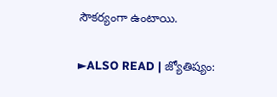సౌకర్యంగా ఉంటాయి.

►ALSO READ | జ్యోతిష్యం: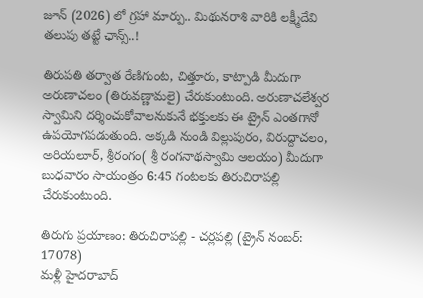జూన్ (2026) లో గ్రహా మార్పు.. మిథునరాశి వారికి లక్ష్మీదేవి తలుపు తట్టే ఛాన్స్..!

తిరుపతి తర్వాత రేణిగుంట, చిత్తూరు, కాట్పాడి మీదుగా అరుణాచలం (తిరువణ్ణామలై) చేరుకుంటుంది. అరుణాచలేశ్వర స్వామిని దర్శించుకోవాలనుకునే భక్తులకు ఈ ట్రైన్ ఎంతగానో ఉపయోగపడుతుంది. అక్కడి నుండి విల్లుపురం, విరుద్దాచలం, అరియలూర్, శ్రీరంగం( శ్రీ రంగనాథస్వామి ఆలయం) మీదుగా బుధవారం సాయంత్రం 6:45 గంటలకు తిరుచిరాపల్లి చేరుకుంటుంది.

తిరుగు ప్రయాణం: తిరుచిరాపల్లి - చర్లపల్లి (ట్రైన్ నంబర్: 17078)
మళ్లీ హైదరాబాద్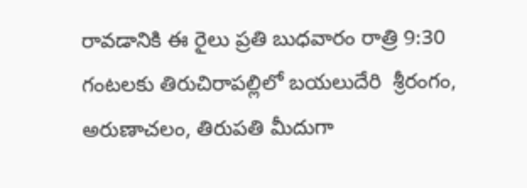రావడానికి ఈ రైలు ప్రతి బుధవారం రాత్రి 9:30 గంటలకు తిరుచిరాపల్లిలో బయలుదేరి  శ్రీరంగం, అరుణాచలం, తిరుపతి మీదుగా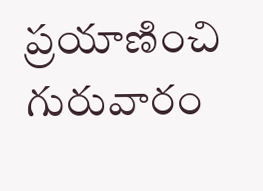ప్రయాణించి గురువారం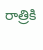రాత్రికి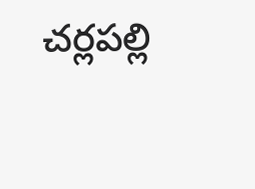చర్లపల్లి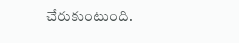చేరుకుంటుంది.